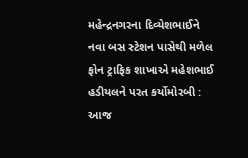મહેન્દ્રનગરના દિવ્યેશભાઈને નવા બસ સ્ટેશન પાસેથી મળેલ ફોન ટ્રાફિક શાખાએ મહેશભાઈ હડીયલને પરત કર્યોમોરબી : આજ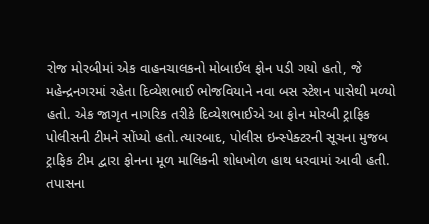રોજ મોરબીમાં એક વાહનચાલકનો મોબાઈલ ફોન પડી ગયો હતો, જે મહેન્દ્રનગરમાં રહેતા દિવ્યેશભાઈ ભોજવિયાને નવા બસ સ્ટેશન પાસેથી મળ્યો હતો. એક જાગૃત નાગરિક તરીકે દિવ્યેશભાઈએ આ ફોન મોરબી ટ્રાફિક પોલીસની ટીમને સોંપ્યો હતો.ત્યારબાદ, પોલીસ ઇન્સ્પેક્ટરની સૂચના મુજબ ટ્રાફિક ટીમ દ્વારા ફોનના મૂળ માલિકની શોધખોળ હાથ ધરવામાં આવી હતી. તપાસના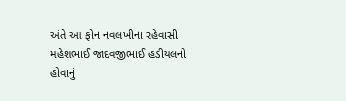અંતે આ ફોન નવલખીના રહેવાસી મહેશભાઈ જાદવજીભાઈ હડીયલનો હોવાનું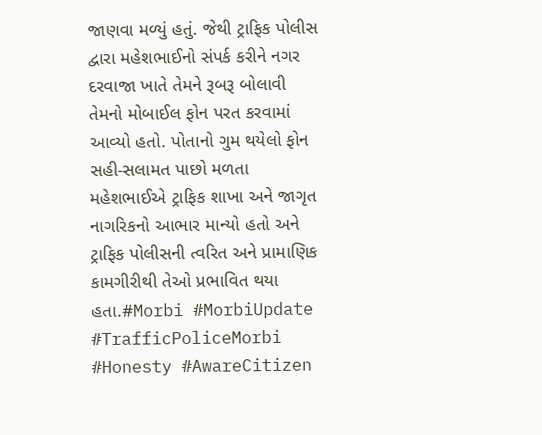જાણવા મળ્યું હતું. જેથી ટ્રાફિક પોલીસ દ્વારા મહેશભાઈનો સંપર્ક કરીને નગર દરવાજા ખાતે તેમને રૂબરૂ બોલાવી તેમનો મોબાઈલ ફોન પરત કરવામાં આવ્યો હતો. પોતાનો ગુમ થયેલો ફોન સહી-સલામત પાછો મળતા મહેશભાઈએ ટ્રાફિક શાખા અને જાગૃત નાગરિકનો આભાર માન્યો હતો અને ટ્રાફિક પોલીસની ત્વરિત અને પ્રામાણિક કામગીરીથી તેઓ પ્રભાવિત થયા હતા.#Morbi #MorbiUpdate #TrafficPoliceMorbi #Honesty #AwareCitizen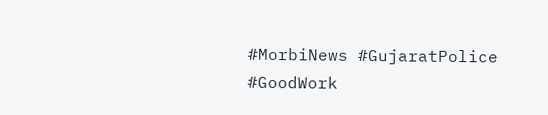#MorbiNews #GujaratPolice #GoodWork